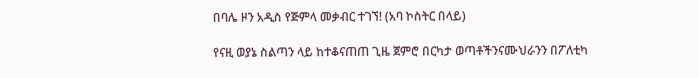በባሌ ዞን አዲስ የጅምላ መቃብር ተገኘ! (አባ ኮስትር በላይ)

የናዚ ወያኔ ስልጣን ላይ ከተቆናጠጠ ጊዜ ጀምሮ በርካታ ወጣቶችንናሙህራንን በፖለቲካ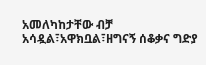አመለካከታቸው ብቻ አሳዷል፣አዋክቧል፣ዘግናኝ ሰቆቃና ግድያ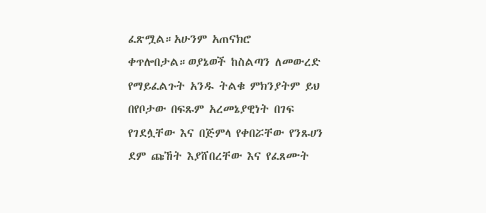ፈጽሟል።አሁንም አጠናክሮ ቀጥሎበታል።ወያኔወች ከስልጣን ለመውረድ የማይፈልጉት አንዱ ትልቁ ምክንያትም ይህ በየቦታው በፍጹም አረመኔያዊነት በገፍ የገደሏቸው እና በጅምላ የቀበሯቸው የንጹሀን ደም ጩኸት እያሸበረቸው እና የፈጸሙት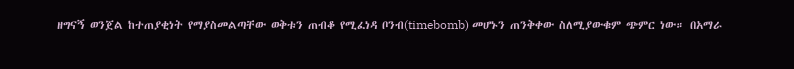ዘግናኝ ወንጀል ከተጠያቂነት የማያስመልጣቸው ወቅቱን ጠብቆ የሚፈነዳ ቦንብ(timebomb) መሆኑን ጠንቅቀው ስለሚያውቁም ጭምር ነው። በአማራ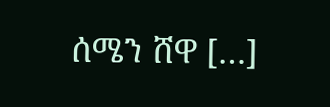ሰሜን ሸዋ […]